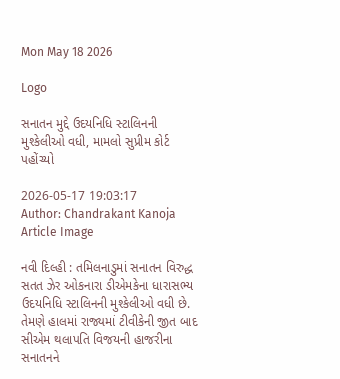Mon May 18 2026

Logo

સનાતન મુદ્દે ઉદયનિધિ સ્ટાલિનની મુશ્કેલીઓ વધી, મામલો સુપ્રીમ કોર્ટ પહોંચ્યો

2026-05-17 19:03:17
Author: Chandrakant Kanoja
Article Image

નવી દિલ્હી : તમિલનાડુમાં સનાતન વિરુદ્ધ સતત ઝેર ઓકનારા ડીએમકેના ધારાસભ્ય ઉદયનિધિ સ્ટાલિનની મુશ્કેલીઓ વધી છે. તેમણે હાલમાં રાજ્યમાં ટીવીકેની જીત બાદ સીએમ થલાપતિ વિજયની હાજરીના સનાતનને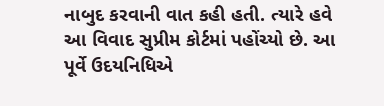નાબુદ કરવાની વાત કહી હતી. ત્યારે હવે આ વિવાદ સુપ્રીમ કોર્ટમાં પહોંચ્યો છે. આ પૂર્વે ઉદયનિધિએ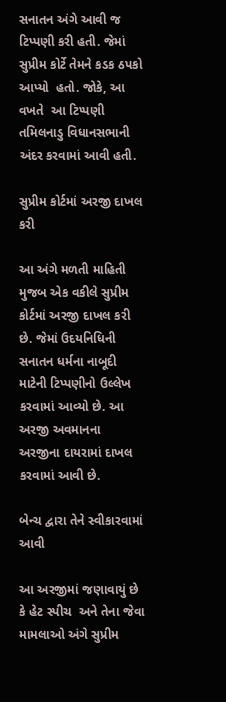સનાતન અંગે આવી જ ટિપ્પણી કરી હતી. જેમાં સુપ્રીમ કોર્ટે તેમને કડક ઠપકો આપ્યો  હતો. જોકે, આ વખતે  આ ટિપ્પણી તમિલનાડુ વિધાનસભાની અંદર કરવામાં આવી હતી.

સુપ્રીમ કોર્ટમાં અરજી દાખલ કરી

આ અંગે મળતી માહિતી મુજબ એક વકીલે સુપ્રીમ કોર્ટમાં અરજી દાખલ કરી છે. જેમાં ઉદયનિધિની સનાતન ધર્મના નાબૂદી માટેની ટિપ્પણીનો ઉલ્લેખ કરવામાં આવ્યો છે. આ અરજી અવમાનના અરજીના દાયરામાં દાખલ કરવામાં આવી છે.

બેન્ચ દ્વારા તેને સ્વીકારવામાં આવી

આ અરજીમાં જણાવાયું છે કે હેટ સ્પીચ  અને તેના જેવા મામલાઓ અંગે સુપ્રીમ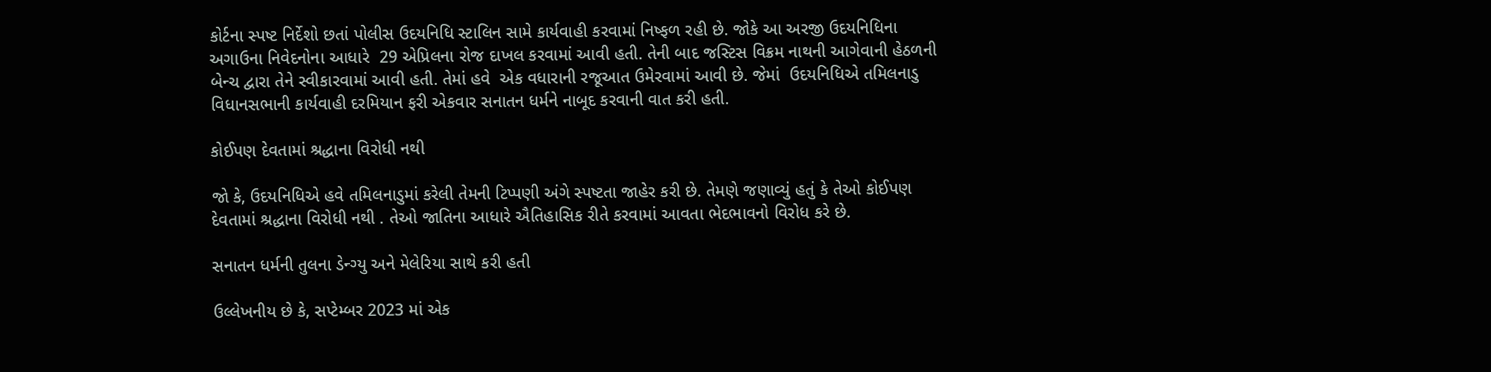કોર્ટના સ્પષ્ટ નિર્દેશો છતાં પોલીસ ઉદયનિધિ સ્ટાલિન સામે કાર્યવાહી કરવામાં નિષ્ફળ રહી છે. જોકે આ અરજી ઉદયનિધિના અગાઉના નિવેદનોના આધારે  29 એપ્રિલના રોજ દાખલ કરવામાં આવી હતી. તેની બાદ જસ્ટિસ વિક્રમ નાથની આગેવાની હેઠળની બેન્ચ દ્વારા તેને સ્વીકારવામાં આવી હતી. તેમાં હવે  એક વધારાની રજૂઆત ઉમેરવામાં આવી છે. જેમાં  ઉદયનિધિએ તમિલનાડુ વિધાનસભાની કાર્યવાહી દરમિયાન ફરી એકવાર સનાતન ધર્મને નાબૂદ કરવાની વાત કરી હતી.

કોઈપણ દેવતામાં શ્રદ્ધાના વિરોધી નથી

જો કે, ઉદયનિધિએ હવે તમિલનાડુમાં કરેલી તેમની ટિપ્પણી અંગે સ્પષ્ટતા જાહેર કરી છે. તેમણે જણાવ્યું હતું કે તેઓ કોઈપણ દેવતામાં શ્રદ્ધાના વિરોધી નથી . તેઓ જાતિના આધારે ઐતિહાસિક રીતે કરવામાં આવતા ભેદભાવનો વિરોધ કરે છે.

સનાતન ધર્મની તુલના ડેન્ગ્યુ અને મેલેરિયા સાથે કરી હતી

ઉલ્લેખનીય છે કે, સપ્ટેમ્બર 2023 માં એક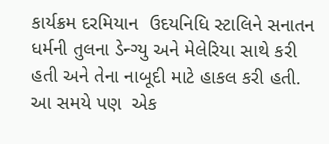કાર્યક્રમ દરમિયાન  ઉદયનિધિ સ્ટાલિને સનાતન ધર્મની તુલના ડેન્ગ્યુ અને મેલેરિયા સાથે કરી હતી અને તેના નાબૂદી માટે હાકલ કરી હતી. આ સમયે પણ  એક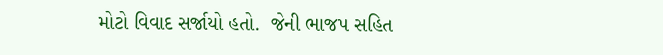મોટો વિવાદ સર્જાયો હતો.  જેની ભાજપ સહિત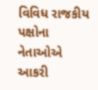વિવિધ રાજકીય પક્ષોના નેતાઓએ આકરી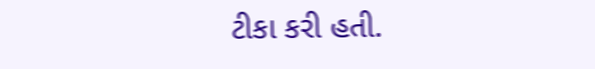ટીકા કરી હતી.